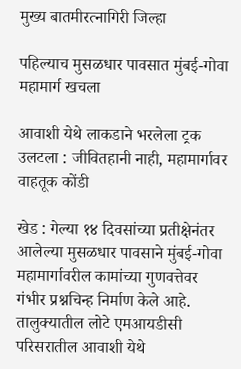मुख्य बातमीरत्नागिरी जिल्हा

पहिल्याच मुसळधार पावसात मुंबई-गोवा महामार्ग खचला

आवाशी येथे लाकडाने भरलेला ट्रक उलटला : जीवितहानी नाही, महामार्गावर वाहतूक कोंडी

खेड : गेल्या १४ दिवसांच्या प्रतीक्षेनंतर आलेल्या मुसळधार पावसाने मुंबई-गोवा महामार्गावरील कामांच्या गुणवत्तेवर गंभीर प्रश्नचिन्ह निर्माण केले आहे. तालुक्यातील लोटे एमआयडीसी परिसरातील आवाशी येथे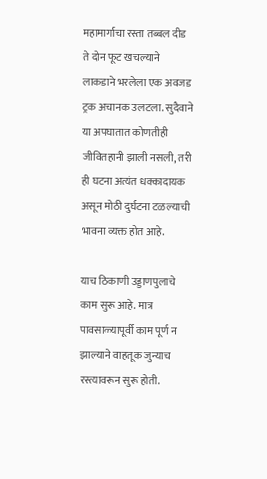महामार्गाचा रस्ता तब्बल दीड ते दोन फूट खचल्याने लाकडाने भरलेला एक अवजड ट्रक अचानक उलटला. सुदैवाने या अपघातात कोणतीही जीवितहानी झाली नसली, तरी ही घटना अत्यंत धक्कादायक असून मोठी दुर्घटना टळल्याची भावना व्यक्त होत आहे.

याच ठिकाणी उड्डाणपुलाचे काम सुरू आहे. मात्र पावसाळ्यापूर्वी काम पूर्ण न झाल्याने वाहतूक जुन्याच रस्त्यावरून सुरू होती.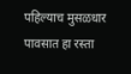पहिल्याच मुसळधार पावसात हा रस्ता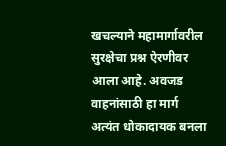खचल्याने महामार्गावरील सुरक्षेचा प्रश्न ऐरणीवर आला आहे. अवजड वाहनांसाठी हा मार्ग अत्यंत धोकादायक बनला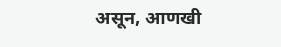असून, आणखी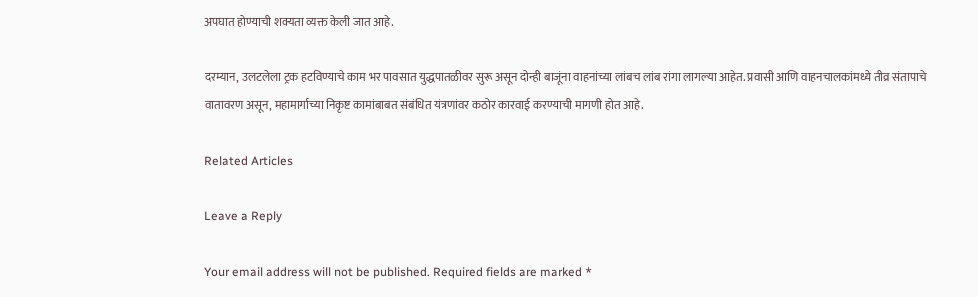अपघात होण्याची शक्यता व्यक्त केली जात आहे.

दरम्यान, उलटलेला ट्रक हटविण्याचे काम भर पावसात युद्धपातळीवर सुरू असून दोन्ही बाजूंना वाहनांच्या लांबच लांब रांगा लागल्या आहेत. प्रवासी आणि वाहनचालकांमध्ये तीव्र संतापाचे वातावरण असून, महामार्गाच्या निकृष्ट कामांबाबत संबंधित यंत्रणांवर कठोर कारवाई करण्याची मागणी होत आहे.

Related Articles

Leave a Reply

Your email address will not be published. Required fields are marked *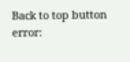Back to top button
error: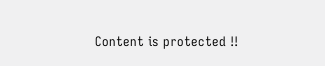Content is protected !!